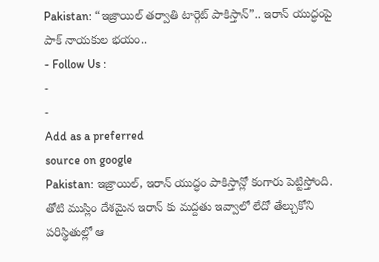Pakistan: “ఇజ్రాయిల్ తర్వాతి టార్గెట్ పాకిస్తాన్”.. ఇరాన్ యుద్ధంపై పాక్ నాయకుల భయం..
- Follow Us :
-
-
Add as a preferred
source on google
Pakistan: ఇజ్రాయిల్, ఇరాన్ యుద్ధం పాకిస్తాన్లో కంగారు పెట్టిస్తోంది. తోటి ముస్లిం దేశమైన ఇరాన్ కు మద్దతు ఇవ్వాలో లేదో తేల్చుకోని పరిస్థితుల్లో ఆ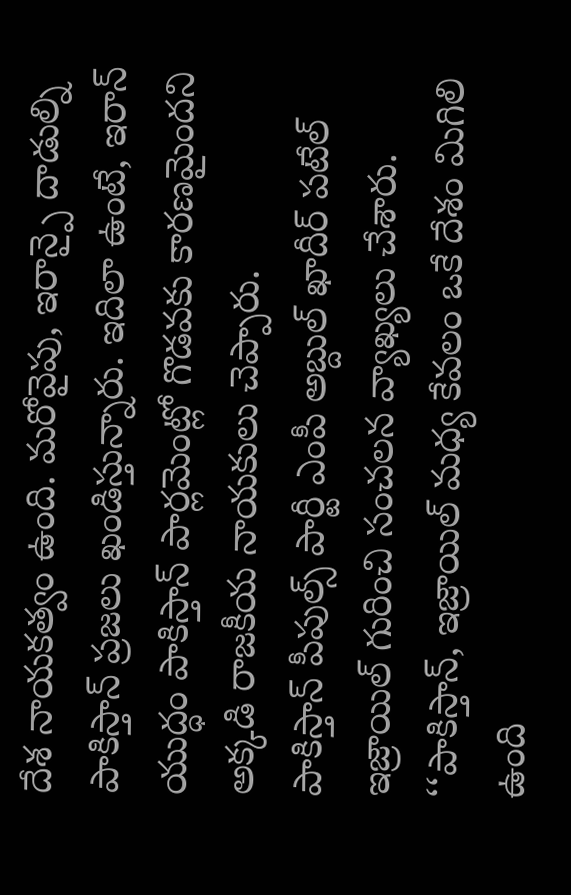దేశ నాయకత్వం ఉంది. మరోవైపు, ఇరాన్పై దాడుల్ని పాకిస్తాన్ ప్రజలు ఖండిస్తున్నారు. ఇదిలా ఉంటే, ఇరాన్ యుద్ధం పాకిస్తాన్ పార్లమెంట్లో గొడవకు కారణమైందని అక్కడి రాజకీయ నాయకులు చెప్పారు.
పాకిస్తాన్ పీపుల్స్ పార్టీ ఎంపీ అబ్దుల్ ఖాదీర్ పటేల్ ఇజ్రాయిల్ గురించి సంచలన వ్యాఖ్యలు చేశారు. ‘‘పాకిస్తాన్, ఇజ్రాయిల్ మధ్య కేవలం ఒకే దేశం మిగిలి ఉంది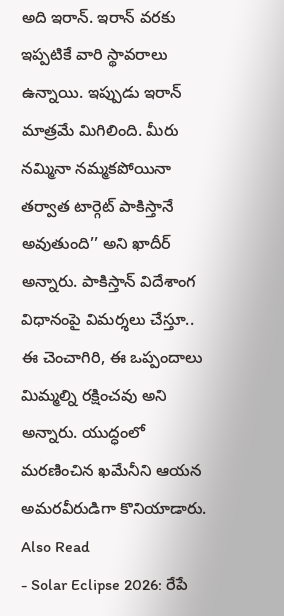అది ఇరాన్. ఇరాన్ వరకు ఇప్పటికే వారి స్థావరాలు ఉన్నాయి. ఇప్పుడు ఇరాన్ మాత్రమే మిగిలింది. మీరు నమ్మినా నమ్మకపోయినా తర్వాత టార్గెట్ పాకిస్తానే అవుతుంది’’ అని ఖాదీర్ అన్నారు. పాకిస్తాన్ విదేశాంగ విధానంపై విమర్శలు చేస్తూ.. ఈ చెంచాగిరి, ఈ ఒప్పందాలు మిమ్మల్ని రక్షించవు అని అన్నారు. యుద్ధంలో మరణించిన ఖమేనీని ఆయన అమరవీరుడిగా కొనియాడారు.
Also Read
- Solar Eclipse 2026: రేపే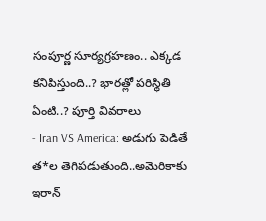సంపూర్ణ సూర్యగ్రహణం.. ఎక్కడ కనిపిస్తుంది..? భారత్లో పరిస్థితి ఏంటి..? పూర్తి వివరాలు
- Iran VS America: అడుగు పెడితే త*ల తెగిపడుతుంది..అమెరికాకు ఇరాన్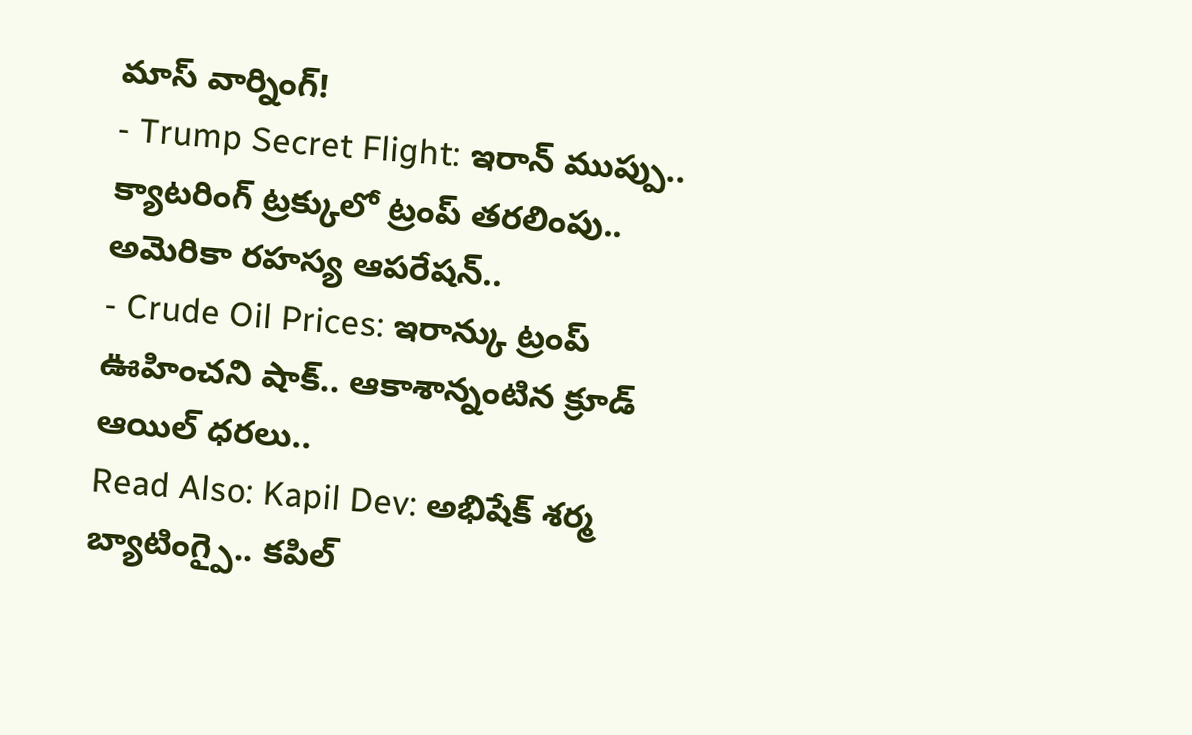మాస్ వార్నింగ్!
- Trump Secret Flight: ఇరాన్ ముప్పు.. క్యాటరింగ్ ట్రక్కులో ట్రంప్ తరలింపు.. అమెరికా రహస్య ఆపరేషన్..
- Crude Oil Prices: ఇరాన్కు ట్రంప్ ఊహించని షాక్.. ఆకాశాన్నంటిన క్రూడ్ ఆయిల్ ధరలు..
Read Also: Kapil Dev: అభిషేక్ శర్మ బ్యాటింగ్పై.. కపిల్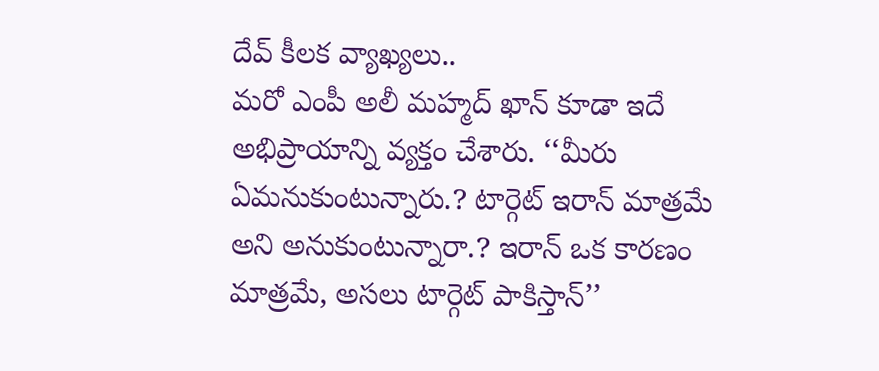దేవ్ కీలక వ్యాఖ్యలు..
మరో ఎంపీ అలీ మహ్మద్ ఖాన్ కూడా ఇదే అభిప్రాయాన్ని వ్యక్తం చేశారు. ‘‘మీరు ఏమనుకుంటున్నారు.? టార్గెట్ ఇరాన్ మాత్రమే అని అనుకుంటున్నారా.? ఇరాన్ ఒక కారణం మాత్రమే, అసలు టార్గెట్ పాకిస్తాన్’’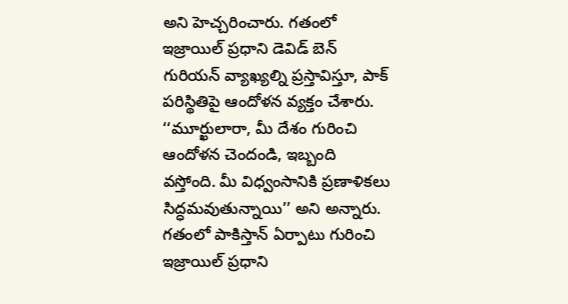అని హెచ్చరించారు. గతంలో ఇజ్రాయిల్ ప్రధాని డెవిడ్ బెన్ గురియన్ వ్యాఖ్యల్ని ప్రస్తావిస్తూ, పాక్ పరిస్థితిపై ఆందోళన వ్యక్తం చేశారు. ‘‘మూర్ఖులారా, మీ దేశం గురించి ఆందోళన చెందండి, ఇబ్బంది వస్తోంది. మీ విధ్వంసానికి ప్రణాళికలు సిద్ధమవుతున్నాయి’’ అని అన్నారు.
గతంలో పాకిస్తాన్ ఏర్పాటు గురించి ఇజ్రాయిల్ ప్రధాని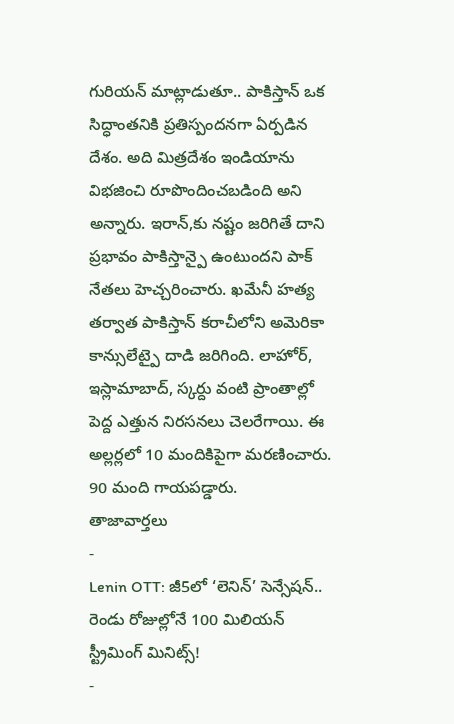గురియన్ మాట్లాడుతూ.. పాకిస్తాన్ ఒక సిద్ధాంతనికి ప్రతిస్పందనగా ఏర్పడిన దేశం. అది మిత్రదేశం ఇండియాను విభజించి రూపొందించబడింది అని అన్నారు. ఇరాన్,కు నష్టం జరిగితే దాని ప్రభావం పాకిస్తాన్పై ఉంటుందని పాక్ నేతలు హెచ్చరించారు. ఖమేనీ హత్య తర్వాత పాకిస్తాన్ కరాచీలోని అమెరికా కాన్సులేట్పై దాడి జరిగింది. లాహోర్, ఇస్లామాబాద్, స్కర్దు వంటి ప్రాంతాల్లో పెద్ద ఎత్తున నిరసనలు చెలరేగాయి. ఈ అల్లర్లలో 10 మందికిపైగా మరణించారు. 90 మంది గాయపడ్డారు.
తాజావార్తలు
-
Lenin OTT: జీ5లో ‘లెనిన్’ సెన్సేషన్.. రెండు రోజుల్లోనే 100 మిలియన్ స్ట్రీమింగ్ మినిట్స్!
-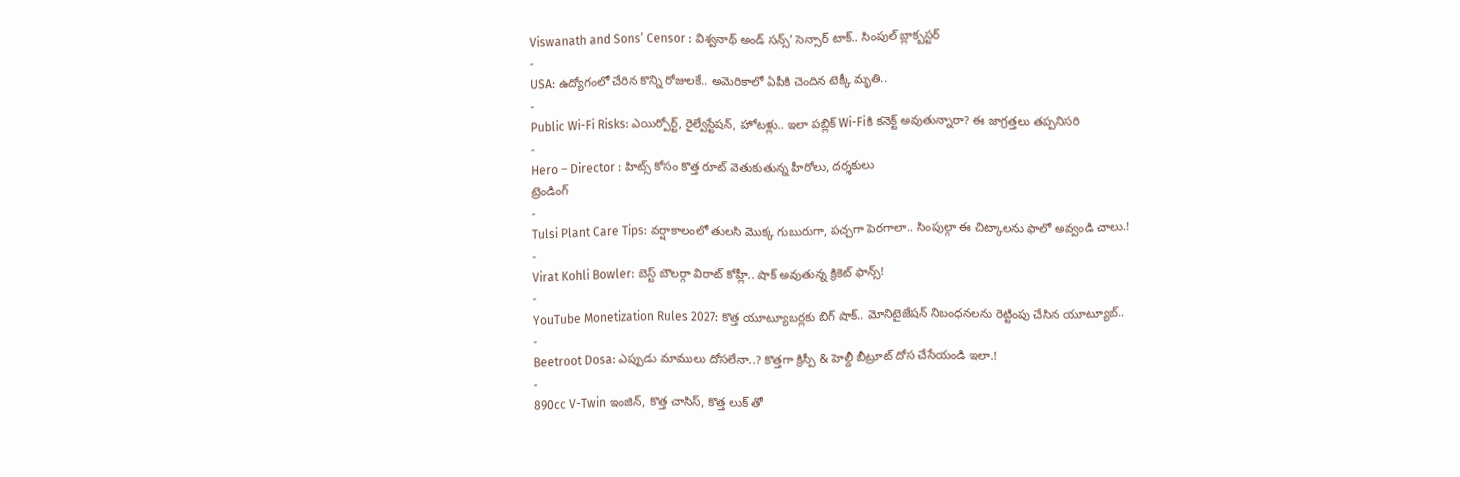Viswanath and Sons’ Censor : విశ్వనాథ్ అండ్ సన్స్’ సెన్సార్ టాక్.. సింపుల్ బ్లాక్బస్టర్
-
USA: ఉద్యోగంలో చేరిన కొన్ని రోజులకే.. అమెరికాలో ఏపీకి చెందిన టెక్కీ మృతి..
-
Public Wi-Fi Risks: ఎయిర్పోర్ట్, రైల్వేస్టేషన్, హోటళ్లు.. ఇలా పబ్లిక్ Wi-Fiకి కనెక్ట్ అవుతున్నారా? ఈ జాగ్రత్తలు తప్పనిసరి
-
Hero – Director : హిట్స్ కోసం కొత్త రూట్ వెతుకుతున్న హీరోలు, దర్శకులు
ట్రెండింగ్
-
Tulsi Plant Care Tips: వర్షాకాలంలో తులసి మొక్క గుబురుగా, పచ్చగా పెరగాలా.. సింపుల్గా ఈ చిట్కాలను ఫాలో అవ్వండి చాలు.!
-
Virat Kohli Bowler: బెస్ట్ బౌలర్గా విరాట్ కోహ్లీ.. షాక్ అవుతున్న క్రికెట్ ఫాన్స్!
-
YouTube Monetization Rules 2027: కొత్త యూట్యూబర్లకు బిగ్ షాక్.. మోనిటైజేషన్ నిబంధనలను రెట్టింపు చేసిన యూట్యూబ్..
-
Beetroot Dosa: ఎప్పుడు మాములు దోసలేనా..? కొత్తగా క్రిస్పీ & హెల్దీ బీట్రూట్ దోస చేసేయండి ఇలా.!
-
890cc V-Twin ఇంజిన్, కొత్త చాసిస్, కొత్త లుక్ తో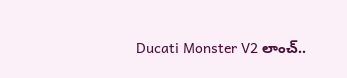Ducati Monster V2 లాంచ్..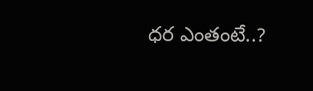ధర ఎంతంటే..?